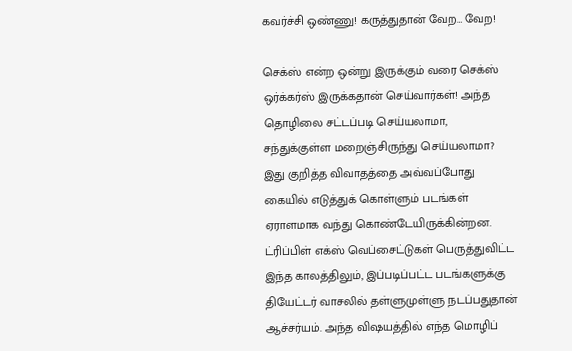கவர்ச்சி ஒண்ணு! கருத்துதான் வேற… வேற!

செக்ஸ் என்ற ஒன்று இருக்கும் வரை செக்ஸ் ஒர்க்கர்ஸ் இருக்கதான் செய்வார்கள்! அந்த தொழிலை சட்டப்படி செய்யலாமா, சந்துக்குள்ள மறைஞ்சிருந்து செய்யலாமா? இது குறித்த விவாதத்தை அவ்வப்போது கையில் எடுத்துக் கொள்ளும் படங்கள் ஏராளமாக வந்து கொண்டேயிருக்கின்றன. ட்ரிப்பிள் எக்ஸ் வெப்சைட்டுகள் பெருத்துவிட்ட இந்த காலத்திலும், இப்படிப்பட்ட படங்களுக்கு தியேட்டர் வாசலில் தள்ளுமுள்ளு நடப்பதுதான் ஆச்சர்யம். அந்த விஷயத்தில் எந்த மொழிப்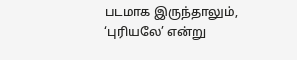படமாக இருந்தாலும், ‘புரியலே’ என்று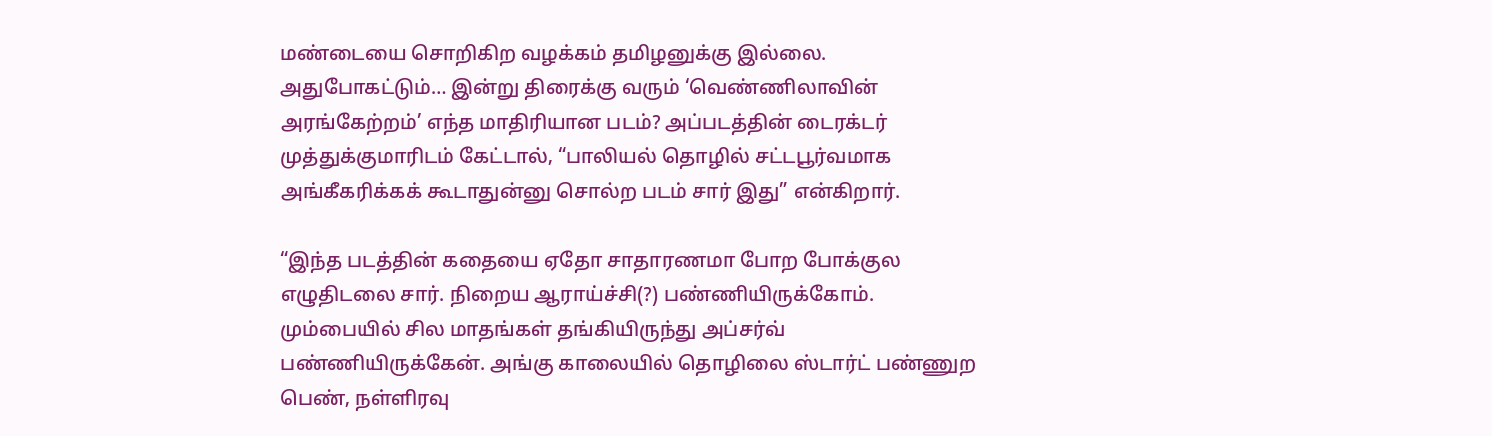மண்டையை சொறிகிற வழக்கம் தமிழனுக்கு இல்லை. அதுபோகட்டும்… இன்று திரைக்கு வரும் ‘வெண்ணிலாவின் அரங்கேற்றம்’ எந்த மாதிரியான படம்? அப்படத்தின் டைரக்டர் முத்துக்குமாரிடம் கேட்டால், “பாலியல் தொழில் சட்டபூர்வமாக அங்கீகரிக்கக் கூடாதுன்னு சொல்ற படம் சார் இது” என்கிறார்.

“இந்த படத்தின் கதையை ஏதோ சாதாரணமா போற போக்குல எழுதிடலை சார். நிறைய ஆராய்ச்சி(?) பண்ணியிருக்கோம். மும்பையில் சில மாதங்கள் தங்கியிருந்து அப்சர்வ் பண்ணியிருக்கேன். அங்கு காலையில் தொழிலை ஸ்டார்ட் பண்ணுற பெண், நள்ளிரவு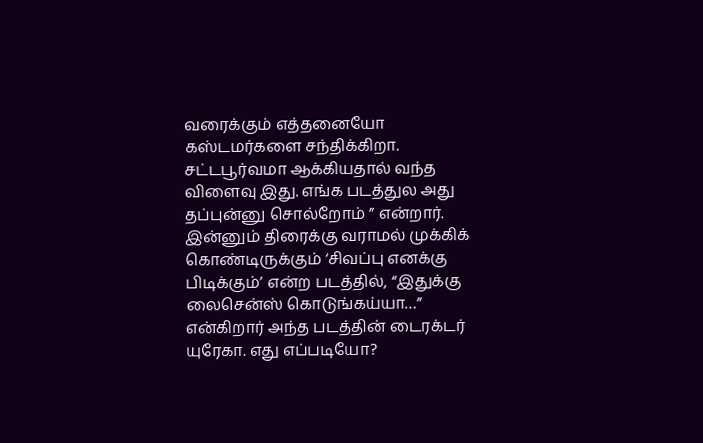வரைக்கும் எத்தனையோ கஸ்டமர்களை சந்திக்கிறா. சட்டபூர்வமா ஆக்கியதால் வந்த விளைவு இது. எங்க படத்துல அது தப்புன்னு சொல்றோம் ” என்றார். இன்னும் திரைக்கு வராமல் முக்கிக் கொண்டிருக்கும் ‘சிவப்பு எனக்கு பிடிக்கும்’ என்ற படத்தில், “இதுக்கு லைசென்ஸ் கொடுங்கய்யா…” என்கிறார் அந்த படத்தின் டைரக்டர் யுரேகா. எது எப்படியோ?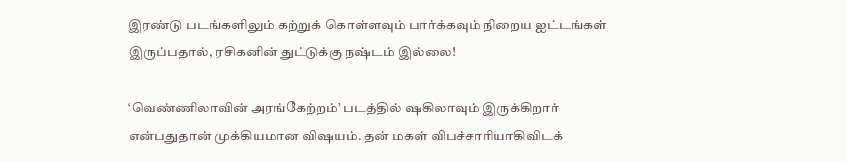இரண்டு படங்களிலும் கற்றுக் கொள்ளவும் பார்க்கவும் நிறைய ஐட்டங்கள் இருப்பதால், ரசிகனின் துட்டுக்கு நஷ்டம் இல்லை!

‘வெண்ணிலாவின் அரங்கேற்றம்’ படத்தில் ஷகிலாவும் இருக்கிறார் என்பதுதான் முக்கியமான விஷயம். தன் மகள் விபச்சாரியாகிவிடக்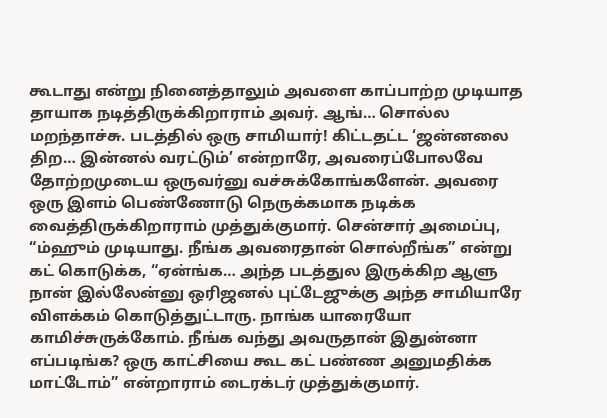கூடாது என்று நினைத்தாலும் அவளை காப்பாற்ற முடியாத தாயாக நடித்திருக்கிறாராம் அவர். ஆங்… சொல்ல மறந்தாச்சு. படத்தில் ஒரு சாமியார்! கிட்டதட்ட ‘ஜன்னலை திற… இன்னல் வரட்டும்’ என்றாரே, அவரைப்போலவே தோற்றமுடைய ஒருவர்னு வச்சுக்கோங்களேன். அவரை ஒரு இளம் பெண்ணோடு நெருக்கமாக நடிக்க வைத்திருக்கிறாராம் முத்துக்குமார். சென்சார் அமைப்பு, “ம்ஹும் முடியாது. நீங்க அவரைதான் சொல்றீங்க” என்று கட் கொடுக்க, “ஏன்ங்க… அந்த படத்துல இருக்கிற ஆளு நான் இல்லேன்னு ஒரிஜனல் புட்டேஜுக்கு அந்த சாமியாரே விளக்கம் கொடுத்துட்டாரு. நாங்க யாரையோ காமிச்சுருக்கோம். நீங்க வந்து அவருதான் இதுன்னா எப்படிங்க? ஒரு காட்சியை கூட கட் பண்ண அனுமதிக்க மாட்டோம்” என்றாராம் டைரக்டர் முத்துக்குமார்.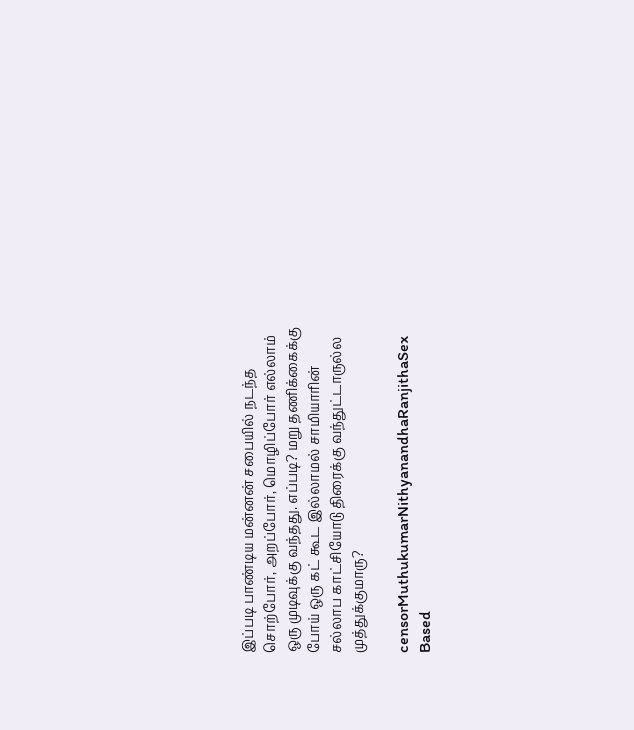இப்படி பாண்டிய மன்னன் சபையில் நடந்த சொற்போர், அறப்போர், மொழிப்போர் எல்லாம் ஒரு முடிவுக்கு வந்தது. எப்படி? மறு தணிக்கைக்கு போய் ஒரு கட் கூட இல்லாமல் சாமியாரின் சல்லாப காட்சியோடு திரைக்கு வந்துட்டாருல்ல முத்துக்குமாரு?

censorMuthukumarNithyanandhaRanjithaSex Based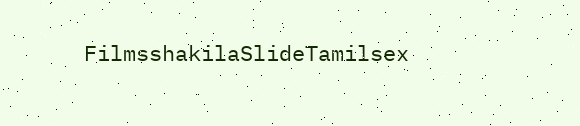FilmsshakilaSlideTamilsex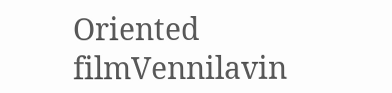Oriented filmVennilavin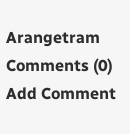Arangetram
Comments (0)
Add Comment